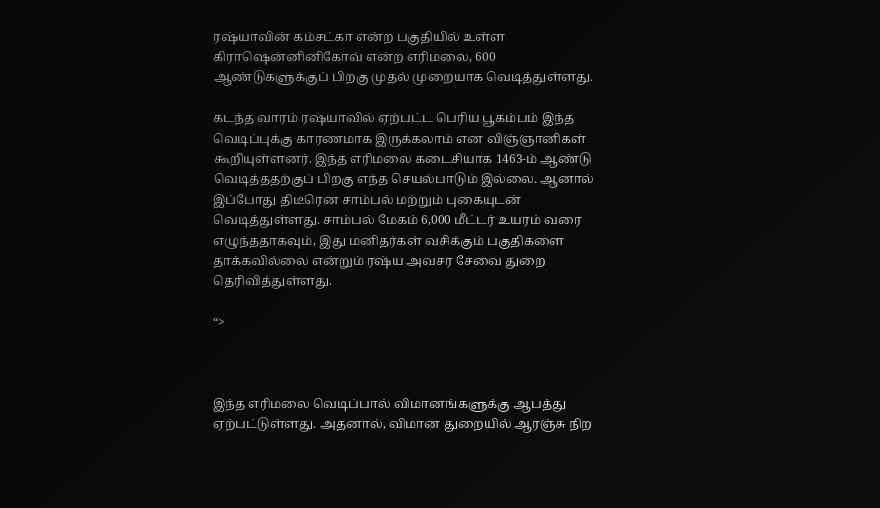ரஷ்யாவின் கம்சட்கா என்ற பகுதியில் உள்ள கிராஷென்னினிகோவ் என்ற எரிமலை, 600 ஆண்டுகளுக்குப் பிறகு முதல் முறையாக வெடித்துள்ளது.

கடந்த வாரம் ரஷ்யாவில் ஏற்பட்ட பெரிய பூகம்பம் இந்த வெடிப்புக்கு காரணமாக இருக்கலாம் என விஞ்ஞானிகள் கூறியுள்ளனர். இந்த எரிமலை கடைசியாக 1463-ம் ஆண்டு வெடித்ததற்குப் பிறகு எந்த செயல்பாடும் இல்லை. ஆனால் இப்போது திடீரென சாம்பல் மற்றும் புகையுடன் வெடித்துள்ளது. சாம்பல் மேகம் 6,000 மீட்டர் உயரம் வரை எழுந்ததாகவும், இது மனிதர்கள் வசிக்கும் பகுதிகளை தாக்கவில்லை என்றும் ரஷ்ய அவசர சேவை துறை தெரிவித்துள்ளது.

“>



இந்த எரிமலை வெடிப்பால் விமானங்களுக்கு ஆபத்து ஏற்பட்டுள்ளது. அதனால், விமான துறையில் ஆரஞ்சு நிற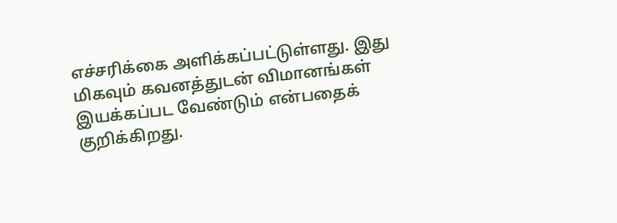எச்சரிக்கை அளிக்கப்பட்டுள்ளது. இது மிகவும் கவனத்துடன் விமானங்கள் இயக்கப்பட வேண்டும் என்பதைக் குறிக்கிறது.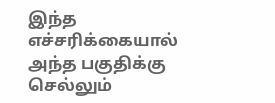இந்த எச்சரிக்கையால் அந்த பகுதிக்கு செல்லும்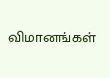விமானங்கள்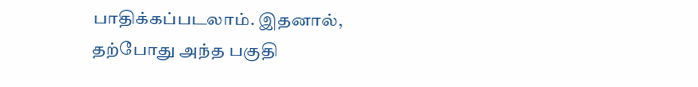பாதிக்கப்படலாம். இதனால், தற்போது அந்த பகுதி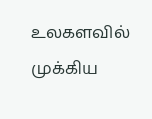உலகளவில் முக்கிய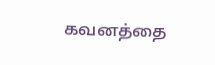கவனத்தை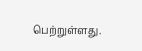பெற்றுள்ளது.